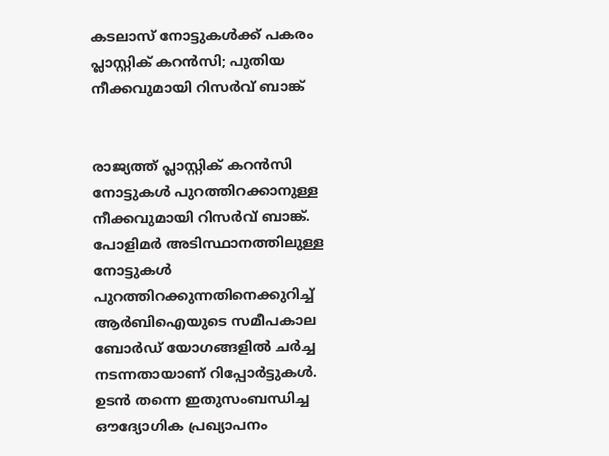കടലാസ് നോട്ടുകള്‍ക്ക് പകരം പ്ലാസ്റ്റിക് കറൻസി; പുതിയ നീക്കവുമായി റിസര്‍വ് ബാങ്ക്


രാജ്യത്ത് പ്ലാസ്റ്റിക് കറൻസി നോട്ടുകള്‍ പുറത്തിറക്കാനുള്ള നീക്കവുമായി റിസർവ് ബാങ്ക്. പോളിമർ അടിസ്ഥാനത്തിലുള്ള നോട്ടുകള്‍ പുറത്തിറക്കുന്നതിനെക്കുറിച്ച്‌ ആർബിഐയുടെ സമീപകാല ബോർഡ് യോഗങ്ങളില്‍ ചർച്ച നടന്നതായാണ് റിപ്പോർട്ടുകള്‍.
ഉടൻ തന്നെ ഇതുസംബന്ധിച്ച ഔദ്യോഗിക പ്രഖ്യാപനം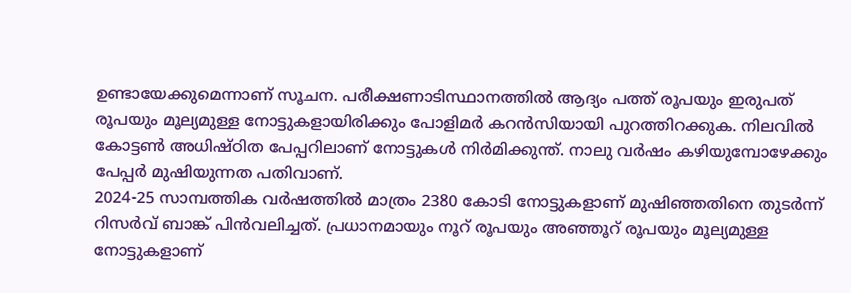ഉണ്ടായേക്കുമെന്നാണ് സൂചന. പരീക്ഷണാടിസ്ഥാനത്തില്‍ ആദ്യം പത്ത് രൂപയും ഇരുപത് രൂപയും മൂല്യമുള്ള നോട്ടുകളായിരിക്കും പോളിമർ കറൻസിയായി പുറത്തിറക്കുക. നിലവില്‍ കോട്ടണ്‍ അധിഷ്ഠിത പേപ്പറിലാണ് നോട്ടുകള്‍ നിർമിക്കുന്ത്. നാലു വർഷം കഴിയുമ്പോഴേക്കും പേപ്പർ മുഷിയുന്നത പതിവാണ്.
2024-25 സാമ്പത്തിക വർഷത്തില്‍ മാത്രം 2380 കോടി നോട്ടുകളാണ് മുഷിഞ്ഞതിനെ തുടർന്ന് റിസർവ് ബാങ്ക് പിൻവലിച്ചത്. പ്രധാനമായും നൂറ് രൂപയും അഞ്ഞൂറ് രൂപയും മൂല്യമുള്ള നോട്ടുകളാണ്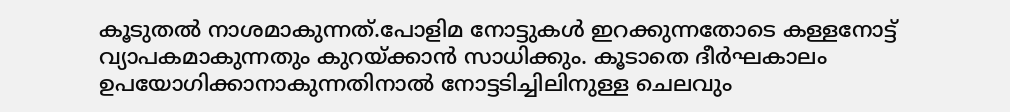കൂടുതല്‍ നാശമാകുന്നത്.പോളിമ നോട്ടുകള്‍ ഇറക്കുന്നതോടെ കള്ളനോട്ട് വ്യാപകമാകുന്നതും കുറയ്ക്കാൻ സാധിക്കും. കൂടാതെ ദീർഘകാലം ഉപയോഗിക്കാനാകുന്നതിനാല്‍ നോട്ടടിച്ചിലിനുള്ള ചെലവും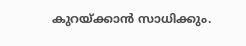കുറയ്ക്കാൻ സാധിക്കും.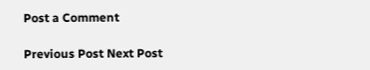Post a Comment

Previous Post Next Post